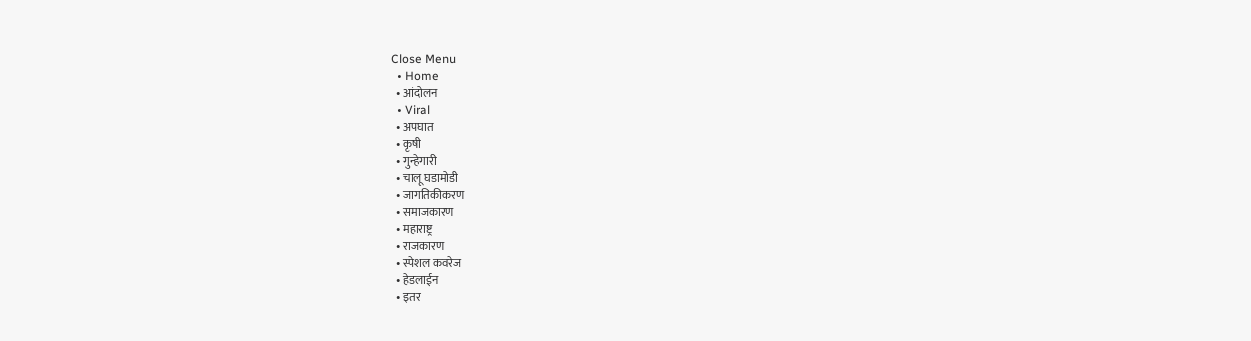Close Menu
  • Home
  • आंदोलन
  • Viral
  • अपघात
  • कृषी
  • गुन्हेगारी
  • चालू घडामोडी
  • जागतिकीकरण
  • समाजकारण
  • महाराष्ट्र
  • राजकारण
  • स्पेशल कवरेज
  • हेडलाईन
  • इतर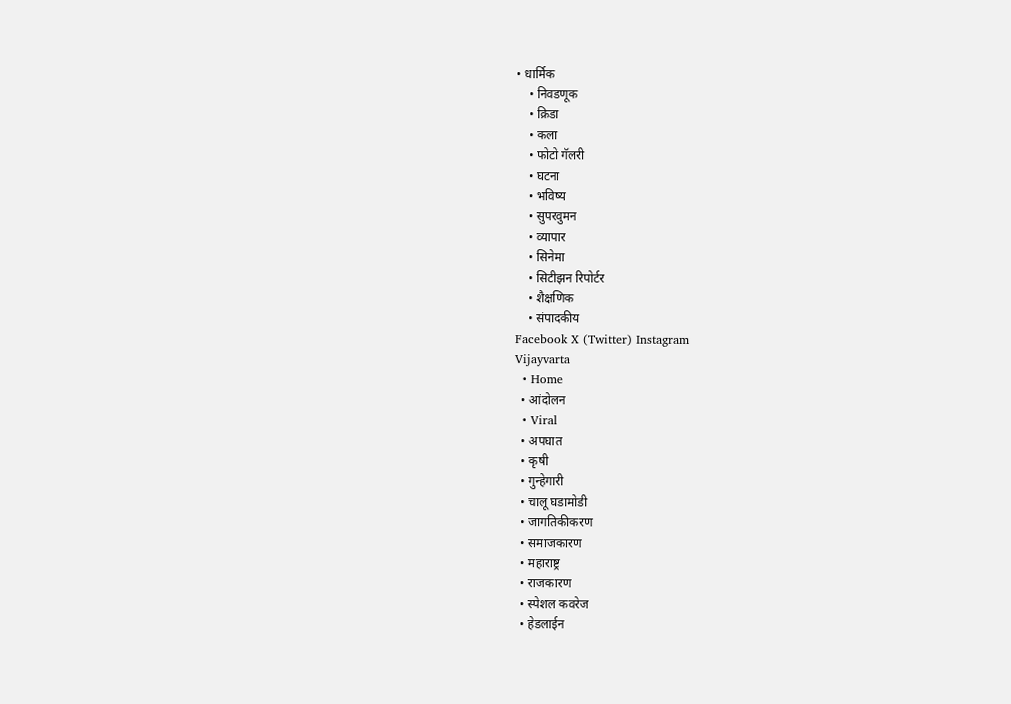• धार्मिक
    • निवडणूक
    • क्रिडा
    • कला
    • फोटो गॅलरी
    • घटना
    • भविष्य
    • सुपरवुमन
    • व्यापार
    • सिनेमा
    • सिटीझन रिपोर्टर
    • शैक्षणिक
    • संपादकीय
Facebook X (Twitter) Instagram
Vijayvarta
  • Home
  • आंदोलन
  • Viral
  • अपघात
  • कृषी
  • गुन्हेगारी
  • चालू घडामोडी
  • जागतिकीकरण
  • समाजकारण
  • महाराष्ट्र
  • राजकारण
  • स्पेशल कवरेज
  • हेडलाईन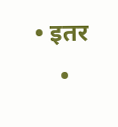• इतर
    •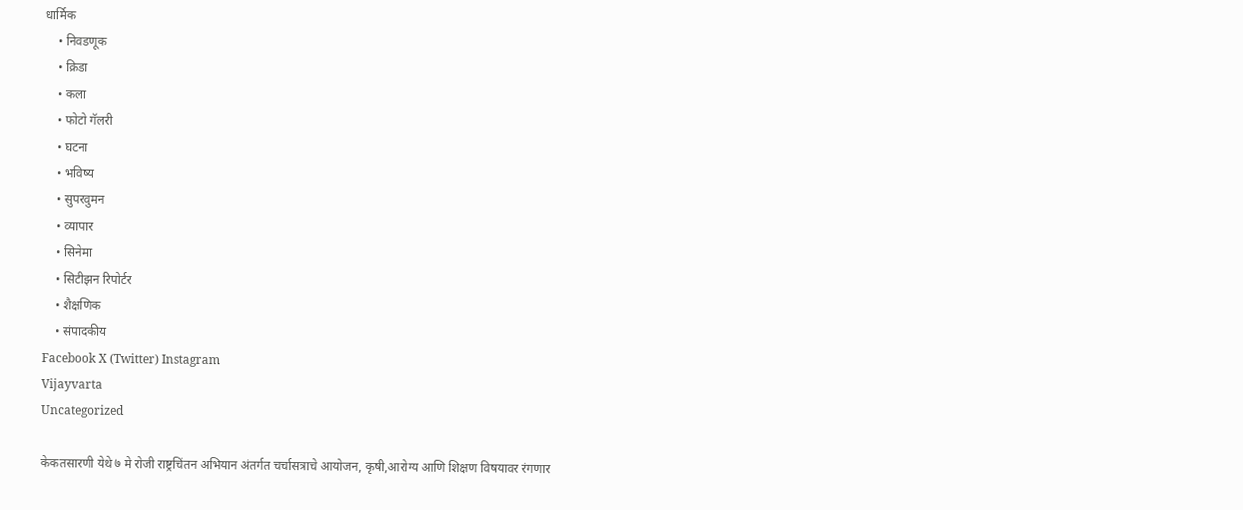धार्मिक
    • निवडणूक
    • क्रिडा
    • कला
    • फोटो गॅलरी
    • घटना
    • भविष्य
    • सुपरवुमन
    • व्यापार
    • सिनेमा
    • सिटीझन रिपोर्टर
    • शैक्षणिक
    • संपादकीय
Facebook X (Twitter) Instagram
Vijayvarta
Uncategorized

केकतसारणी येथे ७ मे रोजी राष्ट्रचिंतन अभियान अंतर्गत चर्चासत्राचे आयोजन, कृषी,आरोग्य आणि शिक्षण विषयावर रंगणार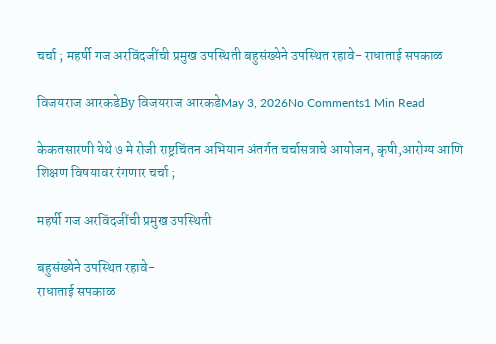चर्चा ; महर्षी गज अरविंदजींची प्रमुख उपस्थिती बहुसंख्येने उपस्थित रहावे- राधाताई सपकाळ

विजयराज आरकडेBy विजयराज आरकडेMay 3, 2026No Comments1 Min Read

केकतसारणी येथे ७ मे रोजी राष्ट्रचिंतन अभियान अंतर्गत चर्चासत्राचे आयोजन, कृषी,आरोग्य आणि शिक्षण विषयावर रंगणार चर्चा ;

महर्षी गज अरविंदजींची प्रमुख उपस्थिती

बहुसंख्येने उपस्थित रहावे-
राधाताई सपकाळ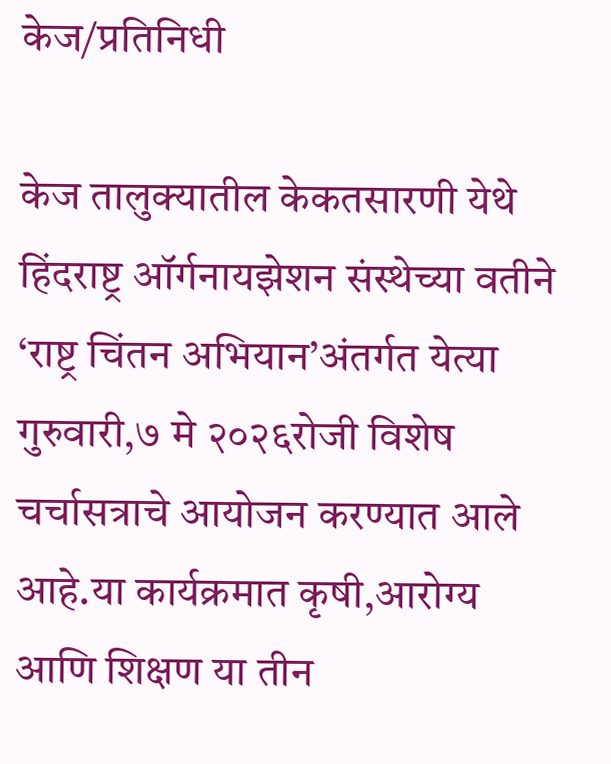केज/प्रतिनिधी

केज तालुक्यातील केकतसारणी येथे हिंदराष्ट्र ऑर्गनायझेशन संस्थेच्या वतीने ‘राष्ट्र चिंतन अभियान’अंतर्गत येत्या गुरुवारी,७ मे २०२६रोजी विशेष चर्चासत्राचे आयोजन करण्यात आले आहे.या कार्यक्रमात कृषी,आरोग्य आणि शिक्षण या तीन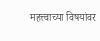महत्त्वाच्या विषयांवर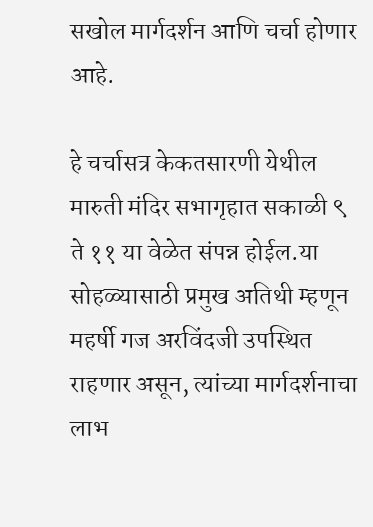सखोल मार्गदर्शन आणि चर्चा होणार आहे.

हे चर्चासत्र केकतसारणी येथील मारुती मंदिर सभागृहात सकाळी ९ ते ११ या वेळेत संपन्न होईल.या सोहळ्यासाठी प्रमुख अतिथी म्हणून महर्षी गज अरविंदजी उपस्थित राहणार असून, त्यांच्या मार्गदर्शनाचा लाभ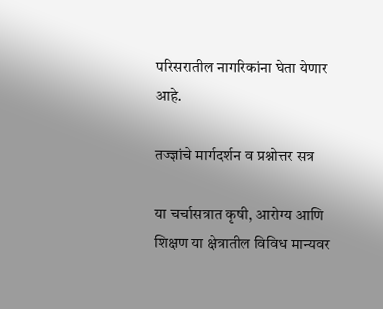परिसरातील नागरिकांना घेता येणार आहे.

तज्ज्ञांचे मार्गदर्शन व प्रश्नोत्तर सत्र

या चर्चासत्रात कृषी, आरोग्य आणि शिक्षण या क्षेत्रातील विविध मान्यवर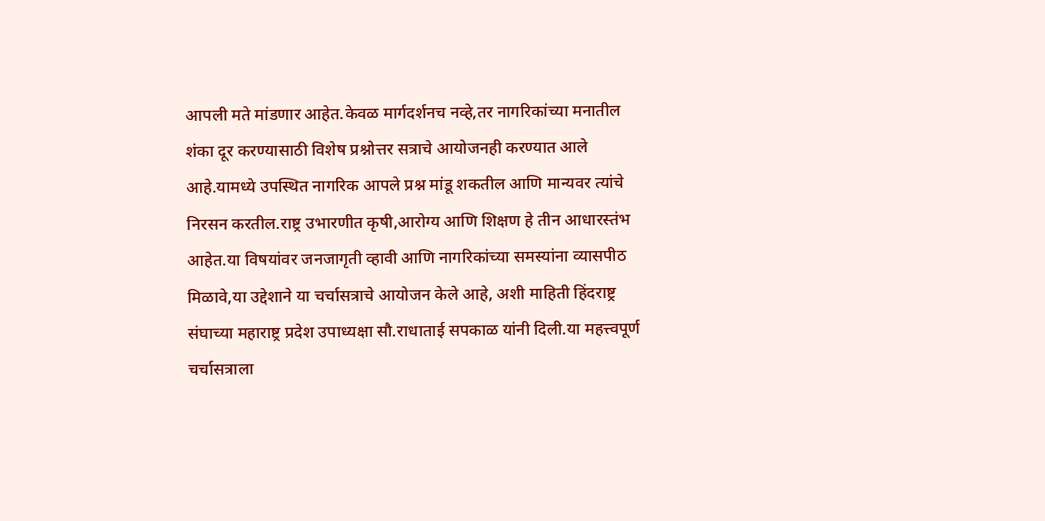आपली मते मांडणार आहेत.केवळ मार्गदर्शनच नव्हे,तर नागरिकांच्या मनातील शंका दूर करण्यासाठी विशेष प्रश्नोत्तर सत्राचे आयोजनही करण्यात आले आहे.यामध्ये उपस्थित नागरिक आपले प्रश्न मांडू शकतील आणि मान्यवर त्यांचे निरसन करतील.राष्ट्र उभारणीत कृषी,आरोग्य आणि शिक्षण हे तीन आधारस्तंभ आहेत.या विषयांवर जनजागृती व्हावी आणि नागरिकांच्या समस्यांना व्यासपीठ मिळावे,या उद्देशाने या चर्चासत्राचे आयोजन केले आहे, अशी माहिती हिंदराष्ट्र संघाच्या महाराष्ट्र प्रदेश उपाध्यक्षा सौ.राधाताई सपकाळ यांनी दिली.या महत्त्वपूर्ण चर्चासत्राला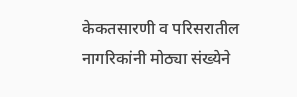केकतसारणी व परिसरातील नागरिकांनी मोठ्या संख्येने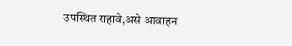उपस्थित राहावे,असे आवाहन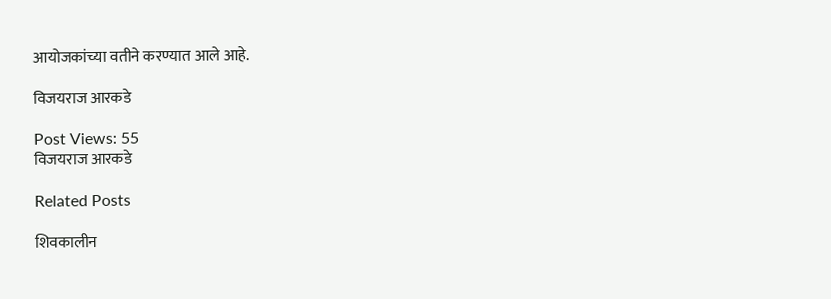आयोजकांच्या वतीने करण्यात आले आहे.

विजयराज आरकडे

Post Views: 55
विजयराज आरकडे

Related Posts

शिवकालीन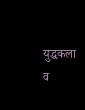युद्धकला व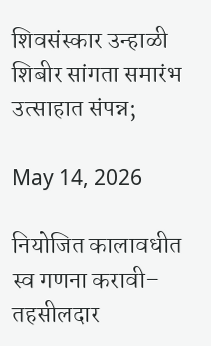शिवसंस्कार उन्हाळी शिबीर सांगता समारंभ उत्साहात संपन्न;

May 14, 2026

नियोजित कालावधीत स्व गणना करावी– तहसीलदार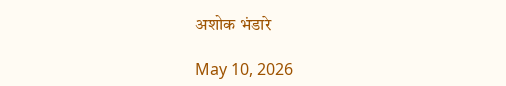अशोक भंडारे

May 10, 2026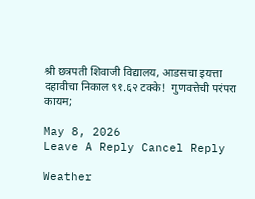श्री छत्रपती शिवाजी विद्यालय, आडसचा इयत्ता दहावीचा निकाल ९१.६२ टक्के!  गुणवत्तेची परंपरा कायम;

May 8, 2026
Leave A Reply Cancel Reply

Weather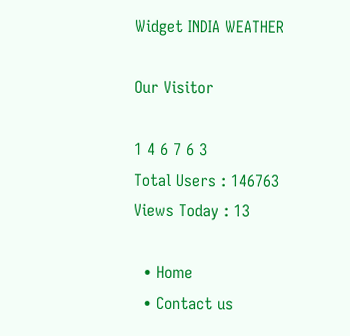Widget INDIA WEATHER

Our Visitor

1 4 6 7 6 3
Total Users : 146763
Views Today : 13

  • Home
  • Contact us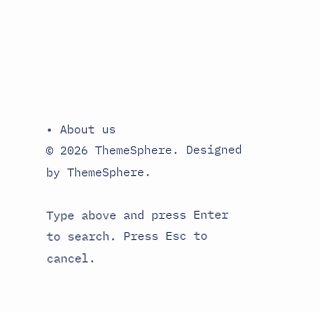• About us
© 2026 ThemeSphere. Designed by ThemeSphere.

Type above and press Enter to search. Press Esc to cancel.